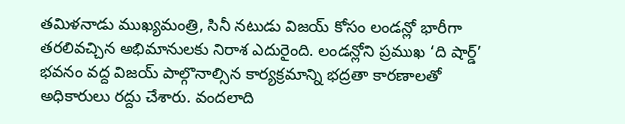తమిళనాడు ముఖ్యమంత్రి, సినీ నటుడు విజయ్ కోసం లండన్లో భారీగా తరలివచ్చిన అభిమానులకు నిరాశ ఎదురైంది. లండన్లోని ప్రముఖ ‘ది షార్డ్’ భవనం వద్ద విజయ్ పాల్గొనాల్సిన కార్యక్రమాన్ని భద్రతా కారణాలతో అధికారులు రద్దు చేశారు. వందలాది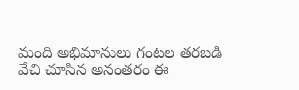మంది అభిమానులు గంటల తరబడి వేచి చూసిన అనంతరం ఈ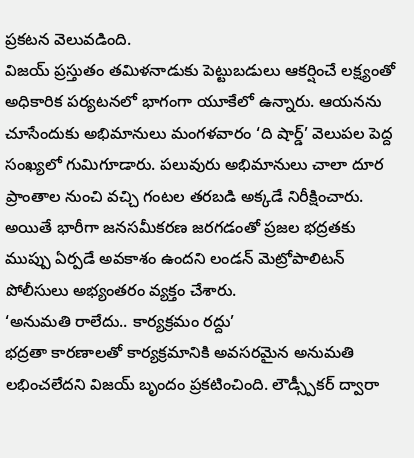ప్రకటన వెలువడింది.
విజయ్ ప్రస్తుతం తమిళనాడుకు పెట్టుబడులు ఆకర్షించే లక్ష్యంతో అధికారిక పర్యటనలో భాగంగా యూకేలో ఉన్నారు. ఆయనను చూసేందుకు అభిమానులు మంగళవారం ‘ది షార్డ్’ వెలుపల పెద్ద సంఖ్యలో గుమిగూడారు. పలువురు అభిమానులు చాలా దూర ప్రాంతాల నుంచి వచ్చి గంటల తరబడి అక్కడే నిరీక్షించారు. అయితే భారీగా జనసమీకరణ జరగడంతో ప్రజల భద్రతకు ముప్పు ఏర్పడే అవకాశం ఉందని లండన్ మెట్రోపాలిటన్ పోలీసులు అభ్యంతరం వ్యక్తం చేశారు.
‘అనుమతి రాలేదు.. కార్యక్రమం రద్దు’
భద్రతా కారణాలతో కార్యక్రమానికి అవసరమైన అనుమతి లభించలేదని విజయ్ బృందం ప్రకటించింది. లౌడ్స్పీకర్ ద్వారా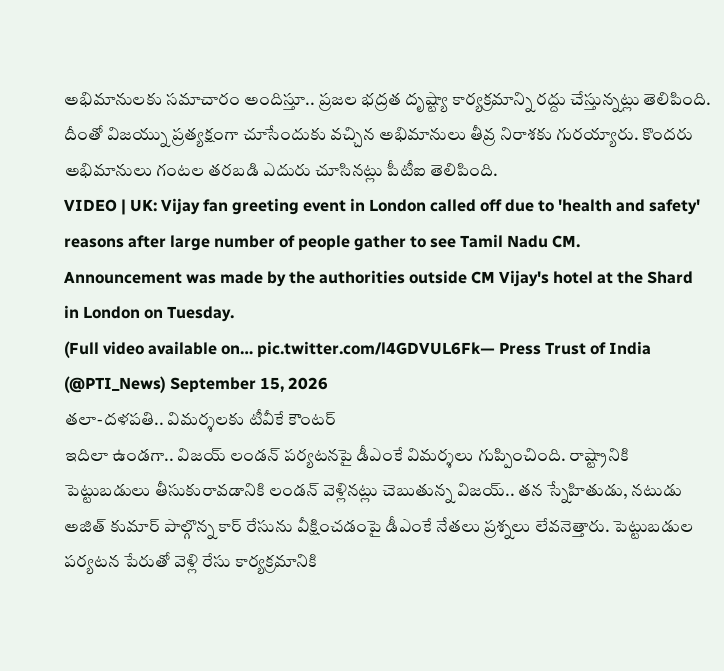అభిమానులకు సమాచారం అందిస్తూ.. ప్రజల భద్రత దృష్ట్యా కార్యక్రమాన్ని రద్దు చేస్తున్నట్లు తెలిపింది. దీంతో విజయ్ను ప్రత్యక్షంగా చూసేందుకు వచ్చిన అభిమానులు తీవ్ర నిరాశకు గురయ్యారు. కొందరు అభిమానులు గంటల తరబడి ఎదురు చూసినట్లు పీటీఐ తెలిపింది.
VIDEO | UK: Vijay fan greeting event in London called off due to 'health and safety' reasons after large number of people gather to see Tamil Nadu CM.
Announcement was made by the authorities outside CM Vijay's hotel at the Shard in London on Tuesday.
(Full video available on… pic.twitter.com/l4GDVUL6Fk— Press Trust of India (@PTI_News) September 15, 2026
తలా-దళపతి.. విమర్శలకు టీవీకే కౌంటర్
ఇదిలా ఉండగా.. విజయ్ లండన్ పర్యటనపై డీఎంకే విమర్శలు గుప్పించింది. రాష్ట్రానికి పెట్టుబడులు తీసుకురావడానికి లండన్ వెళ్లినట్లు చెబుతున్న విజయ్.. తన స్నేహితుడు, నటుడు అజిత్ కుమార్ పాల్గొన్న కార్ రేసును వీక్షించడంపై డీఎంకే నేతలు ప్రశ్నలు లేవనెత్తారు. పెట్టుబడుల పర్యటన పేరుతో వెళ్లి రేసు కార్యక్రమానికి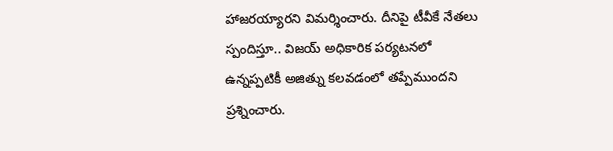హాజరయ్యారని విమర్శించారు. దీనిపై టీవీకే నేతలు స్పందిస్తూ.. విజయ్ అధికారిక పర్యటనలో ఉన్నప్పటికీ అజిత్ను కలవడంలో తప్పేముందని ప్రశ్నించారు.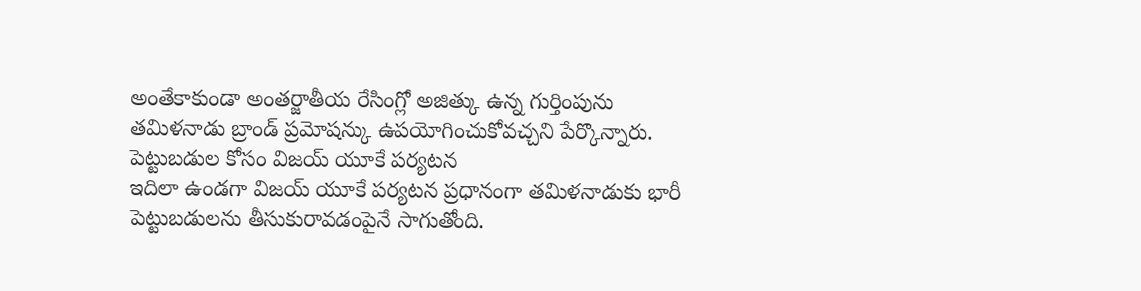అంతేకాకుండా అంతర్జాతీయ రేసింగ్లో అజిత్కు ఉన్న గుర్తింపును తమిళనాడు బ్రాండ్ ప్రమోషన్కు ఉపయోగించుకోవచ్చని పేర్కొన్నారు.
పెట్టుబడుల కోసం విజయ్ యూకే పర్యటన
ఇదిలా ఉండగా విజయ్ యూకే పర్యటన ప్రధానంగా తమిళనాడుకు భారీ పెట్టుబడులను తీసుకురావడంపైనే సాగుతోంది.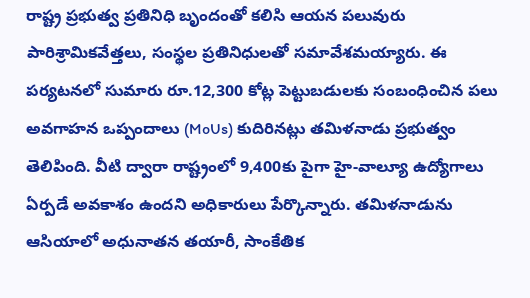రాష్ట్ర ప్రభుత్వ ప్రతినిధి బృందంతో కలిసి ఆయన పలువురు పారిశ్రామికవేత్తలు, సంస్థల ప్రతినిధులతో సమావేశమయ్యారు. ఈ పర్యటనలో సుమారు రూ.12,300 కోట్ల పెట్టుబడులకు సంబంధించిన పలు అవగాహన ఒప్పందాలు (MoUs) కుదిరినట్లు తమిళనాడు ప్రభుత్వం తెలిపింది. వీటి ద్వారా రాష్ట్రంలో 9,400కు పైగా హై-వాల్యూ ఉద్యోగాలు ఏర్పడే అవకాశం ఉందని అధికారులు పేర్కొన్నారు. తమిళనాడును ఆసియాలో అధునాతన తయారీ, సాంకేతిక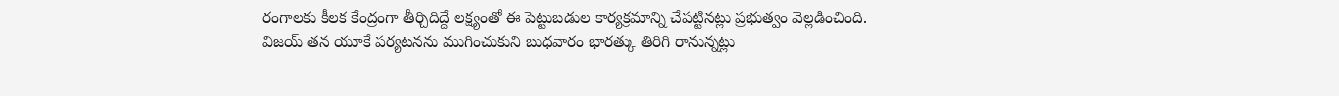రంగాలకు కీలక కేంద్రంగా తీర్చిదిద్దే లక్ష్యంతో ఈ పెట్టుబడుల కార్యక్రమాన్ని చేపట్టినట్లు ప్రభుత్వం వెల్లడించింది. విజయ్ తన యూకే పర్యటనను ముగించుకుని బుధవారం భారత్కు తిరిగి రానున్నట్లు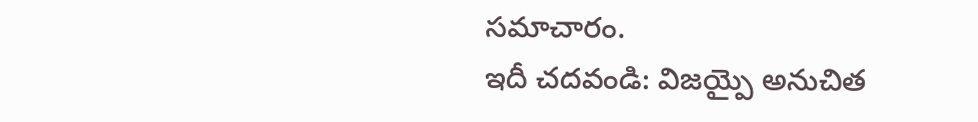సమాచారం.
ఇదీ చదవండి: విజయ్పై అనుచిత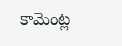కామెంట్ల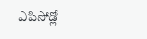ఎపిసోడ్లో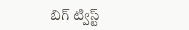బిగ్ ట్విస్ట్